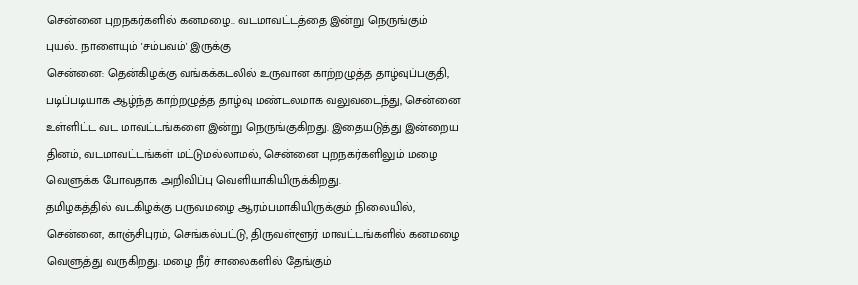சென்னை புறநகர்களில் கனமழை.. வடமாவட்டத்தை இன்று நெருங்கும் புயல்.. நாளையும் 'சம்பவம்' இருக்கு
சென்னை: தென்கிழக்கு வங்கக்கடலில் உருவான காற்றழுத்த தாழ்வுப்பகுதி, படிப்படியாக ஆழ்ந்த காற்றழுத்த தாழ்வு மண்டலமாக வலுவடைந்து, சென்னை உள்ளிட்ட வட மாவட்டங்களை இன்று நெருங்குகிறது. இதையடுத்து இன்றைய தினம், வடமாவட்டங்கள் மட்டுமல்லாமல், சென்னை புறநகர்களிலும் மழை வெளுக்க போவதாக அறிவிப்பு வெளியாகியிருக்கிறது.
தமிழகத்தில் வடகிழக்கு பருவமழை ஆரம்பமாகியிருக்கும் நிலையில், சென்னை, காஞ்சிபுரம், செங்கல்பட்டு, திருவள்ளூர் மாவட்டங்களில் கனமழை வெளுத்து வருகிறது. மழை நீர் சாலைகளில் தேங்கும்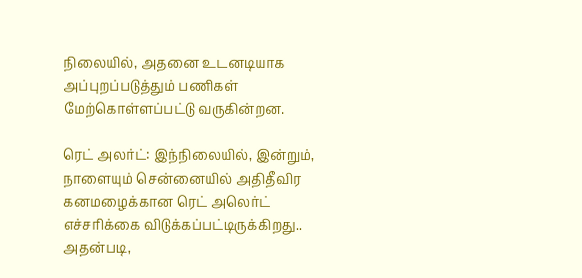நிலையில், அதனை உடனடியாக அப்புறப்படுத்தும் பணிகள் மேற்கொள்ளப்பட்டு வருகின்றன.

ரெட் அலர்ட்: இந்நிலையில், இன்றும், நாளையும் சென்னையில் அதிதீவிர கனமழைக்கான ரெட் அலெர்ட் எச்சரிக்கை விடுக்கப்பட்டிருக்கிறது.. அதன்படி,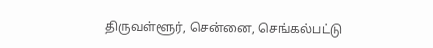திருவள்ளூர், சென்னை, செங்கல்பட்டு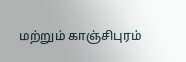மற்றும் காஞ்சிபுரம்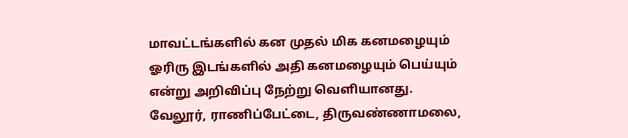மாவட்டங்களில் கன முதல் மிக கனமழையும் ஓரிரு இடங்களில் அதி கனமழையும் பெய்யும் என்று அறிவிப்பு நேற்று வெளியானது.
வேலூர், ராணிப்பேட்டை, திருவண்ணாமலை,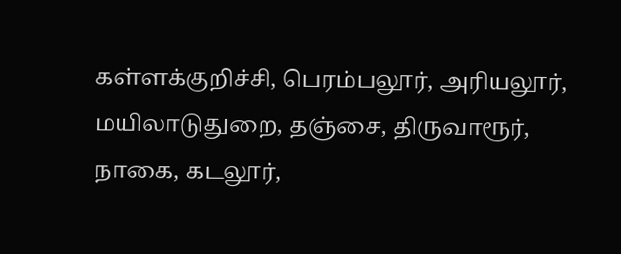கள்ளக்குறிச்சி, பெரம்பலூர், அரியலூர், மயிலாடுதுறை, தஞ்சை, திருவாரூர், நாகை, கடலூர்,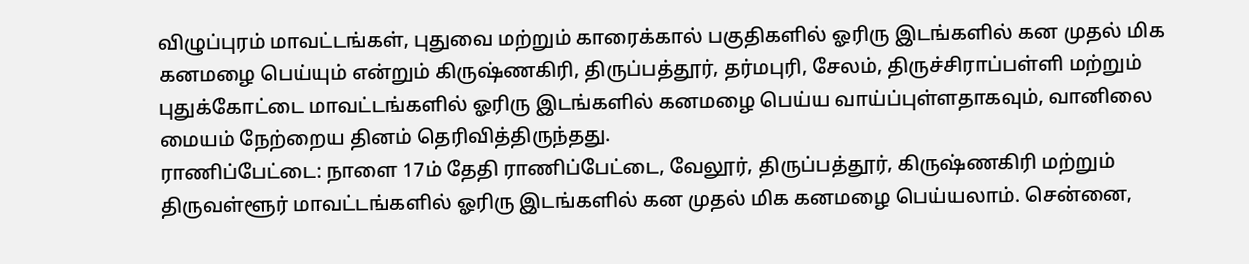விழுப்புரம் மாவட்டங்கள், புதுவை மற்றும் காரைக்கால் பகுதிகளில் ஓரிரு இடங்களில் கன முதல் மிக கனமழை பெய்யும் என்றும் கிருஷ்ணகிரி, திருப்பத்தூர், தர்மபுரி, சேலம், திருச்சிராப்பள்ளி மற்றும் புதுக்கோட்டை மாவட்டங்களில் ஓரிரு இடங்களில் கனமழை பெய்ய வாய்ப்புள்ளதாகவும், வானிலை மையம் நேற்றைய தினம் தெரிவித்திருந்தது.
ராணிப்பேட்டை: நாளை 17ம் தேதி ராணிப்பேட்டை, வேலூர், திருப்பத்தூர், கிருஷ்ணகிரி மற்றும் திருவள்ளூர் மாவட்டங்களில் ஓரிரு இடங்களில் கன முதல் மிக கனமழை பெய்யலாம். சென்னை,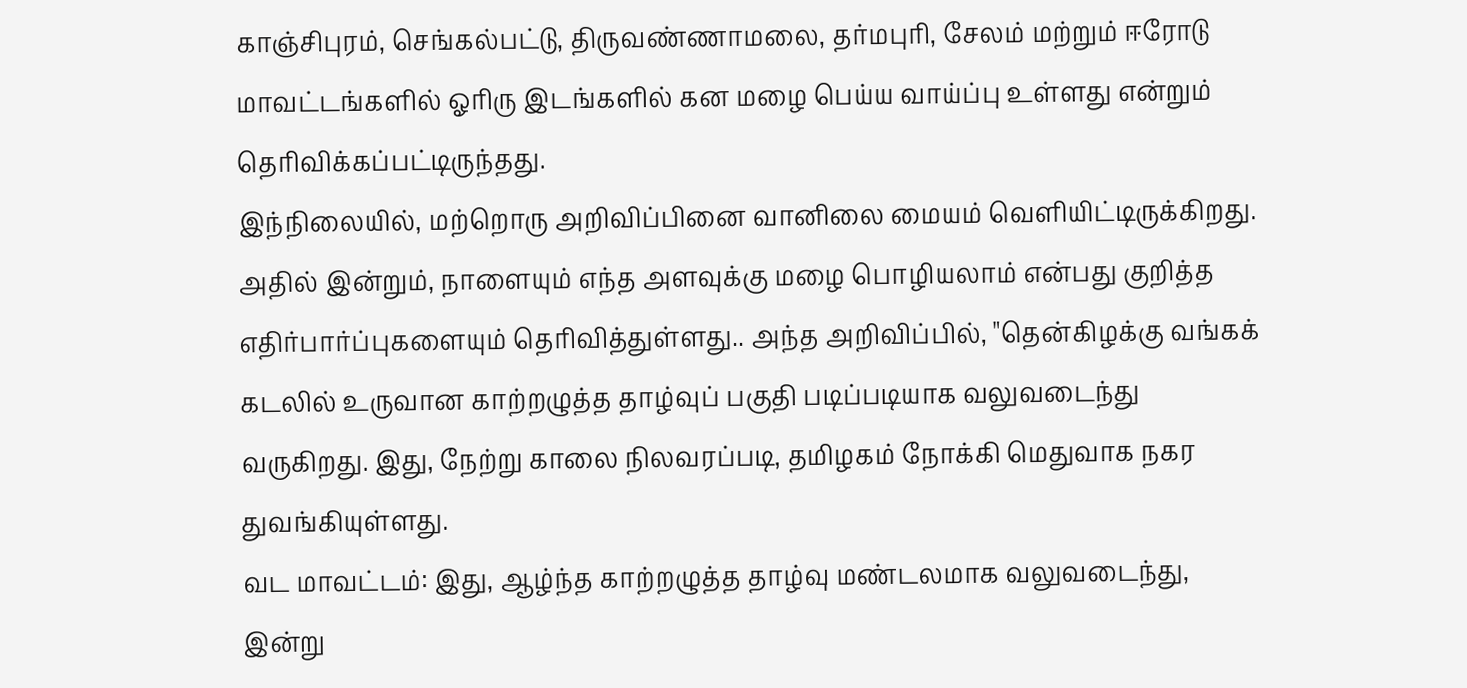காஞ்சிபுரம், செங்கல்பட்டு, திருவண்ணாமலை, தர்மபுரி, சேலம் மற்றும் ஈரோடு மாவட்டங்களில் ஓரிரு இடங்களில் கன மழை பெய்ய வாய்ப்பு உள்ளது என்றும் தெரிவிக்கப்பட்டிருந்தது.
இந்நிலையில், மற்றொரு அறிவிப்பினை வானிலை மையம் வெளியிட்டிருக்கிறது. அதில் இன்றும், நாளையும் எந்த அளவுக்கு மழை பொழியலாம் என்பது குறித்த எதிர்பார்ப்புகளையும் தெரிவித்துள்ளது.. அந்த அறிவிப்பில், "தென்கிழக்கு வங்கக் கடலில் உருவான காற்றழுத்த தாழ்வுப் பகுதி படிப்படியாக வலுவடைந்து வருகிறது. இது, நேற்று காலை நிலவரப்படி, தமிழகம் நோக்கி மெதுவாக நகர துவங்கியுள்ளது.
வட மாவட்டம்: இது, ஆழ்ந்த காற்றழுத்த தாழ்வு மண்டலமாக வலுவடைந்து, இன்று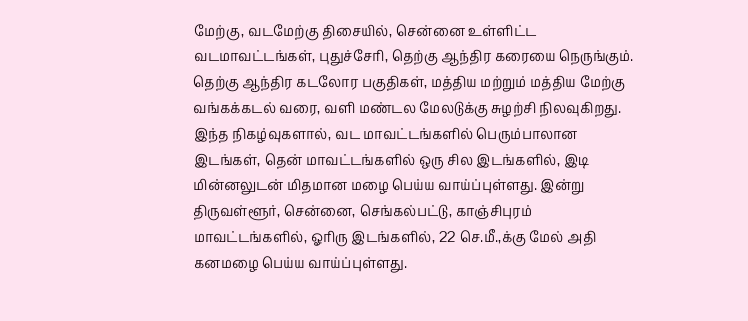மேற்கு, வடமேற்கு திசையில், சென்னை உள்ளிட்ட வடமாவட்டங்கள், புதுச்சேரி, தெற்கு ஆந்திர கரையை நெருங்கும். தெற்கு ஆந்திர கடலோர பகுதிகள், மத்திய மற்றும் மத்திய மேற்கு வங்கக்கடல் வரை, வளி மண்டல மேலடுக்கு சுழற்சி நிலவுகிறது.
இந்த நிகழ்வுகளால், வட மாவட்டங்களில் பெரும்பாலான இடங்கள், தென் மாவட்டங்களில் ஒரு சில இடங்களில், இடி மின்னலுடன் மிதமான மழை பெய்ய வாய்ப்புள்ளது. இன்று திருவள்ளூர், சென்னை, செங்கல்பட்டு, காஞ்சிபுரம் மாவட்டங்களில், ஓரிரு இடங்களில், 22 செ.மீ.,க்கு மேல் அதி கனமழை பெய்ய வாய்ப்புள்ளது.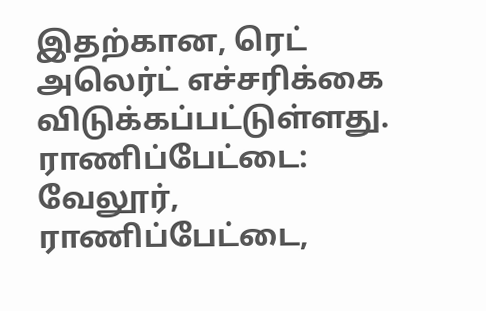இதற்கான, ரெட் அலெர்ட் எச்சரிக்கை விடுக்கப்பட்டுள்ளது.
ராணிப்பேட்டை: வேலூர், ராணிப்பேட்டை,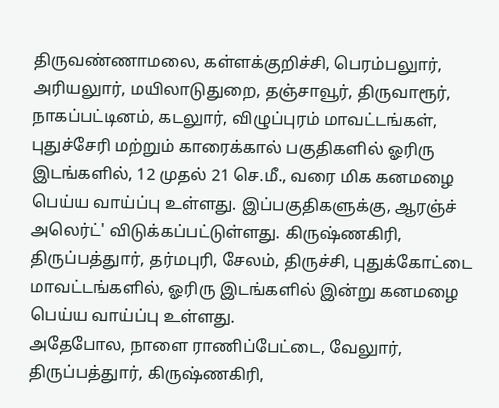திருவண்ணாமலை, கள்ளக்குறிச்சி, பெரம்பலுார், அரியலுார், மயிலாடுதுறை, தஞ்சாவூர், திருவாரூர், நாகப்பட்டினம், கடலுார், விழுப்புரம் மாவட்டங்கள், புதுச்சேரி மற்றும் காரைக்கால் பகுதிகளில் ஓரிரு இடங்களில், 12 முதல் 21 செ.மீ., வரை மிக கனமழை பெய்ய வாய்ப்பு உள்ளது. இப்பகுதிகளுக்கு, ஆரஞ்ச் அலெர்ட்' விடுக்கப்பட்டுள்ளது. கிருஷ்ணகிரி, திருப்பத்துார், தர்மபுரி, சேலம், திருச்சி, புதுக்கோட்டை மாவட்டங்களில், ஓரிரு இடங்களில் இன்று கனமழை பெய்ய வாய்ப்பு உள்ளது.
அதேபோல, நாளை ராணிப்பேட்டை, வேலுார், திருப்பத்துார், கிருஷ்ணகிரி,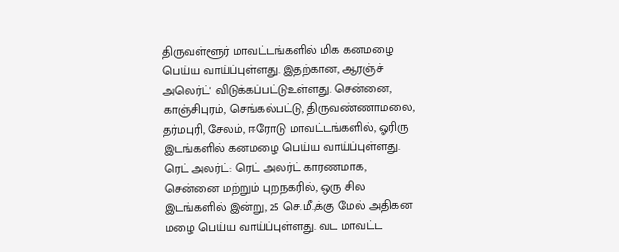திருவள்ளூர் மாவட்டங்களில் மிக கனமழை பெய்ய வாய்ப்புள்ளது. இதற்கான, ஆரஞ்ச் அலெர்ட்' விடுக்கப்பட்டுஉள்ளது. சென்னை, காஞ்சிபுரம், செங்கல்பட்டு, திருவண்ணாமலை, தர்மபுரி, சேலம், ஈரோடு மாவட்டங்களில், ஓரிரு இடங்களில் கனமழை பெய்ய வாய்ப்புள்ளது.
ரெட் அலர்ட்: ரெட் அலர்ட் காரணமாக, சென்னை மற்றும் புறநகரில், ஒரு சில இடங்களில் இன்று, 25 செ.மீ.,க்கு மேல் அதிகன மழை பெய்ய வாய்ப்புள்ளது. வட மாவட்ட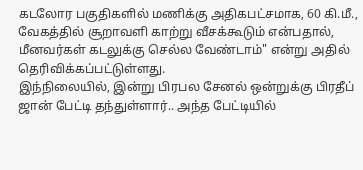கடலோர பகுதிகளில் மணிக்கு அதிகபட்சமாக, 60 கி.மீ., வேகத்தில் சூறாவளி காற்று வீசக்கூடும் என்பதால், மீனவர்கள் கடலுக்கு செல்ல வேண்டாம்" என்று அதில் தெரிவிக்கப்பட்டுள்ளது.
இந்நிலையில், இன்று பிரபல சேனல் ஒன்றுக்கு பிரதீப் ஜான் பேட்டி தந்துள்ளார்.. அந்த பேட்டியில்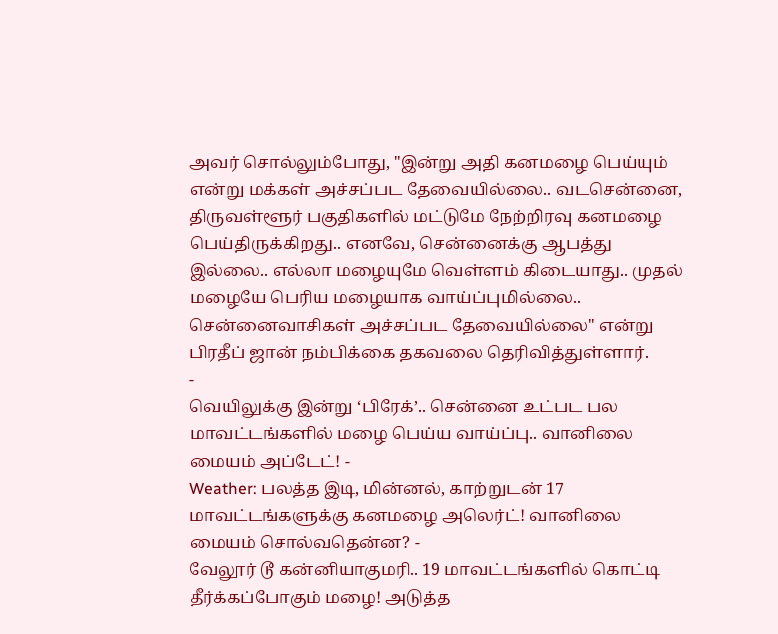அவர் சொல்லும்போது, "இன்று அதி கனமழை பெய்யும் என்று மக்கள் அச்சப்பட தேவையில்லை.. வடசென்னை, திருவள்ளூர் பகுதிகளில் மட்டுமே நேற்றிரவு கனமழை பெய்திருக்கிறது.. எனவே, சென்னைக்கு ஆபத்து இல்லை.. எல்லா மழையுமே வெள்ளம் கிடையாது.. முதல் மழையே பெரிய மழையாக வாய்ப்புமில்லை.. சென்னைவாசிகள் அச்சப்பட தேவையில்லை" என்று பிரதீப் ஜான் நம்பிக்கை தகவலை தெரிவித்துள்ளார்.
-
வெயிலுக்கு இன்று ‘பிரேக்’.. சென்னை உட்பட பல மாவட்டங்களில் மழை பெய்ய வாய்ப்பு.. வானிலை மையம் அப்டேட்! -
Weather: பலத்த இடி, மின்னல், காற்றுடன் 17 மாவட்டங்களுக்கு கனமழை அலெர்ட்! வானிலை மையம் சொல்வதென்ன? -
வேலூர் டூ கன்னியாகுமரி.. 19 மாவட்டங்களில் கொட்டி தீர்க்கப்போகும் மழை! அடுத்த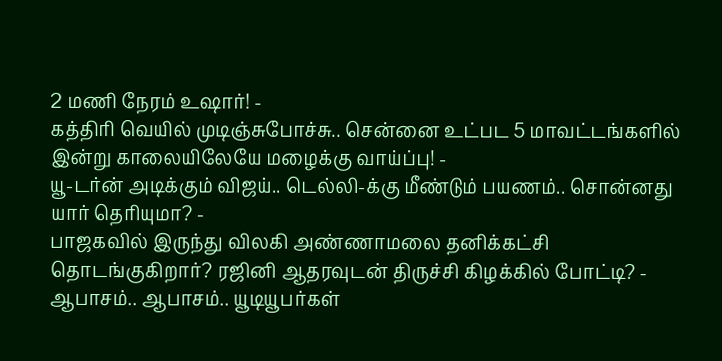2 மணி நேரம் உஷார்! -
கத்திரி வெயில் முடிஞ்சுபோச்சு.. சென்னை உட்பட 5 மாவட்டங்களில் இன்று காலையிலேயே மழைக்கு வாய்ப்பு! -
யூ-டர்ன் அடிக்கும் விஜய்.. டெல்லி-க்கு மீண்டும் பயணம்.. சொன்னது யார் தெரியுமா? -
பாஜகவில் இருந்து விலகி அண்ணாமலை தனிக்கட்சி தொடங்குகிறார்? ரஜினி ஆதரவுடன் திருச்சி கிழக்கில் போட்டி? -
ஆபாசம்.. ஆபாசம்.. யூடியூபர்கள்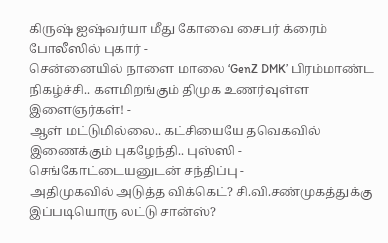கிருஷ் ஐஷ்வர்யா மீது கோவை சைபர் க்ரைம் போலீஸில் புகார் -
சென்னையில் நாளை மாலை ‘GenZ DMK’ பிரம்மாண்ட நிகழ்ச்சி.. களமிறங்கும் திமுக உணர்வுள்ள இளைஞர்கள்! -
ஆள் மட்டுமில்லை.. கட்சியையே தவெகவில் இணைக்கும் புகழேந்தி.. புஸ்ஸி - செங்கோட்டையனுடன் சந்திப்பு -
அதிமுகவில் அடுத்த விக்கெட்? சி.வி.சண்முகத்துக்கு இப்படியொரு லட்டு சான்ஸ்?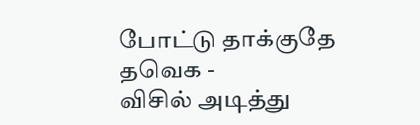போட்டு தாக்குதே தவெக -
விசில் அடித்து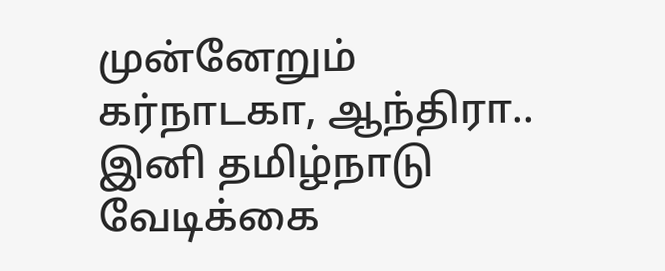முன்னேறும் கர்நாடகா, ஆந்திரா.. இனி தமிழ்நாடு வேடிக்கை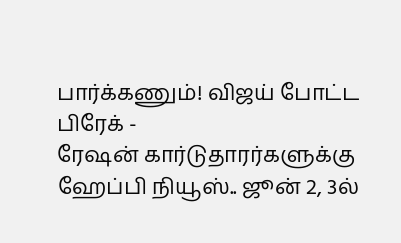பார்க்கணும்! விஜய் போட்ட பிரேக் -
ரேஷன் கார்டுதாரர்களுக்கு ஹேப்பி நியூஸ்.. ஜூன் 2, 3ல்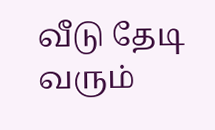வீடு தேடி வரும்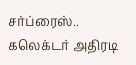சர்ப்ரைஸ்.. கலெக்டர் அதிரடி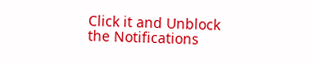Click it and Unblock the Notifications